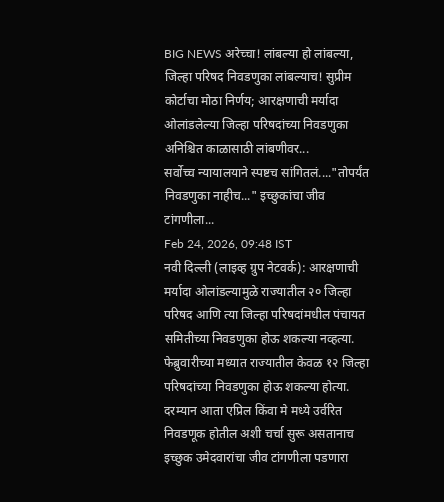BIG NEWS अरेच्चा! लांबल्या हो लांबल्या, जिल्हा परिषद निवडणुका लांबल्याच! सुप्रीम कोर्टाचा मोठा निर्णय; आरक्षणाची मर्यादा ओलांडलेल्या जिल्हा परिषदांच्या निवडणुका अनिश्चित काळासाठी लांबणीवर...
सर्वोच्च न्यायालयाने स्पष्टच सांगितलं...."तोपर्यंत निवडणुका नाहीच..." इच्छुकांचा जीव टांगणीला...
Feb 24, 2026, 09:48 IST
नवी दिल्ली (लाइव्ह ग्रुप नेटवर्क): आरक्षणाची मर्यादा ओलांडल्यामुळे राज्यातील २० जिल्हा परिषद आणि त्या जिल्हा परिषदांमधील पंचायत समितीच्या निवडणुका होऊ शकल्या नव्हत्या. फेब्रुवारीच्या मध्यात राज्यातील केवळ १२ जिल्हा परिषदांच्या निवडणुका होऊ शकल्या होत्या. दरम्यान आता एप्रिल किंवा मे मध्ये उर्वरित निवडणूक होतील अशी चर्चा सुरू असतानाच इच्छुक उमेदवारांचा जीव टांगणीला पडणारा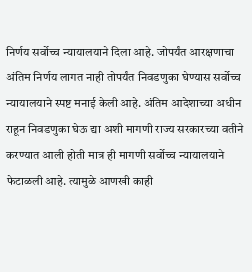निर्णय सर्वोच्च न्यायालयाने दिला आहे. जोपर्यंत आरक्षणाचा अंतिम निर्णय लागत नाही तोपर्यंत निवडणुका घेण्यास सर्वोच्च न्यायालयाने स्पष्ट मनाई केली आहे. अंतिम आदेशाच्या अधीन राहून निवडणुका घेऊ द्या अशी मागणी राज्य सरकारच्या वतीने करण्यात आली होती मात्र ही मागणी सर्वोच्च न्यायालयाने फेटाळली आहे. त्यामुळे आणखी काही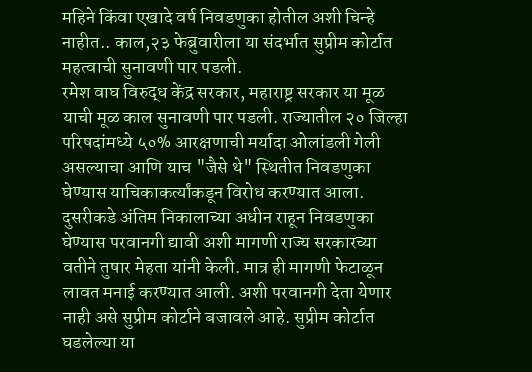महिने किंवा एखादे वर्ष निवडणुका होतील अशी चिन्हे नाहीत.. काल,२३ फेब्रुवारीला या संदर्भात सुप्रीम कोर्टात महत्वाची सुनावणी पार पडली.
रमेश वाघ विरुद्ध केंद्र सरकार, महाराष्ट्र सरकार या मूळ याची मूळ काल सुनावणी पार पडली. राज्यातील २० जिल्हा परिषदांमध्ये ५०% आरक्षणाची मर्यादा ओलांडली गेली असल्याचा आणि याच "जैसे थे" स्थितीत निवडणुका घेण्यास याचिकाकर्त्यांकडून विरोध करण्यात आला. दुसरीकडे अंतिम निकालाच्या अधीन राहून निवडणुका घेण्यास परवानगी द्यावी अशी मागणी राज्य सरकारच्या वतीने तुषार मेहता यांनी केली. मात्र ही मागणी फेटाळून लावत मनाई करण्यात आली. अशी परवानगी देता येणार नाही असे सुप्रीम कोर्टाने बजावले आहे. सुप्रीम कोर्टात घडलेल्या या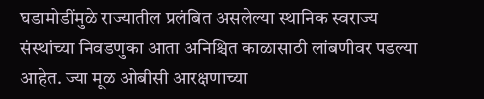घडामोडींमुळे राज्यातील प्रलंबित असलेल्या स्थानिक स्वराज्य संस्थांच्या निवडणुका आता अनिश्चित काळासाठी लांबणीवर पडल्या आहेत. ज्या मूळ ओबीसी आरक्षणाच्या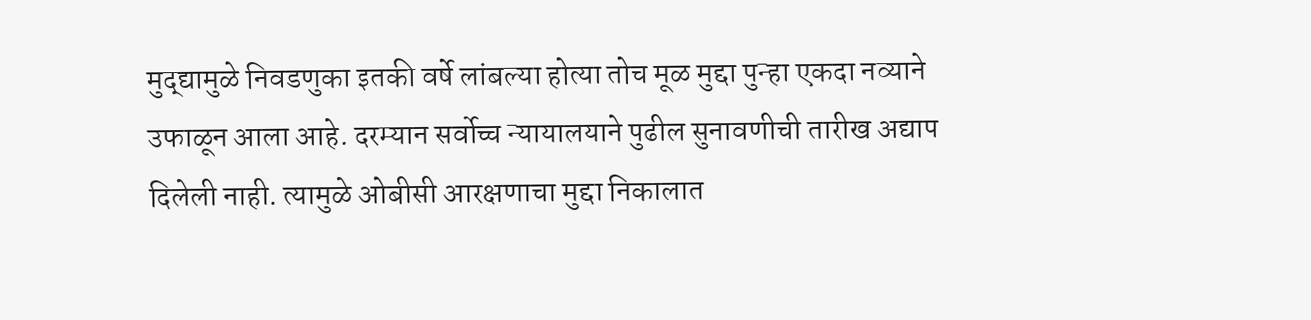मुद्द्यामुळे निवडणुका इतकी वर्षे लांबल्या होत्या तोच मूळ मुद्दा पुन्हा एकदा नव्याने उफाळून आला आहे. दरम्यान सर्वोच्च न्यायालयाने पुढील सुनावणीची तारीख अद्याप दिलेली नाही. त्यामुळे ओबीसी आरक्षणाचा मुद्दा निकालात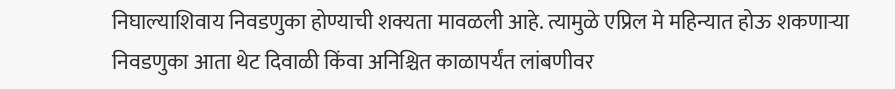निघाल्याशिवाय निवडणुका होण्याची शक्यता मावळली आहे. त्यामुळे एप्रिल मे महिन्यात होऊ शकणाऱ्या निवडणुका आता थेट दिवाळी किंवा अनिश्चित काळापर्यंत लांबणीवर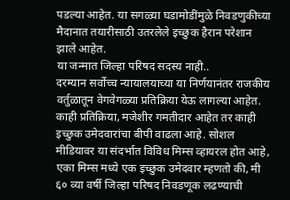पडल्या आहेत. या सगळ्या घडामोडींमुळे निवडणुकीच्या मैदानात तयारीसाठी उतरलेले इच्छुक हैरान परेशान झाले आहेत.
या जन्मात जिल्हा परिषद सदस्य नाही..
दरम्यान सर्वोच्च न्यायालयाच्या या निर्णयानंतर राजकीय वर्तुळातून वेगवेगळ्या प्रतिक्रिया येऊ लागल्या आहेत. काही प्रतिक्रिया, मजेशीर गमतीदार आहेत तर काही इच्छुक उमेदवारांचा बीपी वाढला आहे. सोशल मीडियावर या संदर्भात विविध मिम्स व्हायरल होत आहे, एका मिम्स मध्ये एक इच्छुक उमेदवार म्हणतो की, मी ६० व्या वर्षी जिल्हा परिषद निवडणूक लढण्याची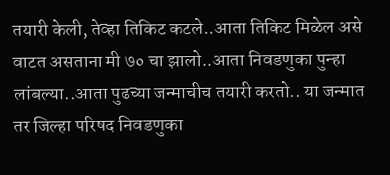तयारी केली, तेव्हा तिकिट कटले..आता तिकिट मिळेल असे वाटत असताना मी ७० चा झालो..आता निवडणुका पुन्हा लांबल्या..आता पुढच्या जन्माचीच तयारी करतो.. या जन्मात तर जिल्हा परिषद निवडणुका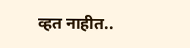व्हत नाहीत..